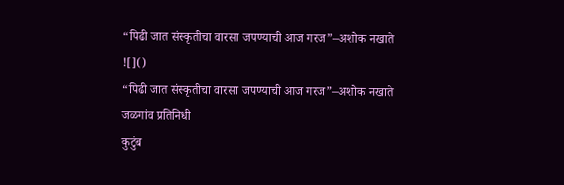“पिढी जात संस्कृतीचा वारसा जपण्याची आज गरज”–अशोक नखाते
![]()
“पिढी जात संस्कृतीचा वारसा जपण्याची आज गरज”–अशोक नखाते
जळगांव प्रतिनिधी
कुटुंब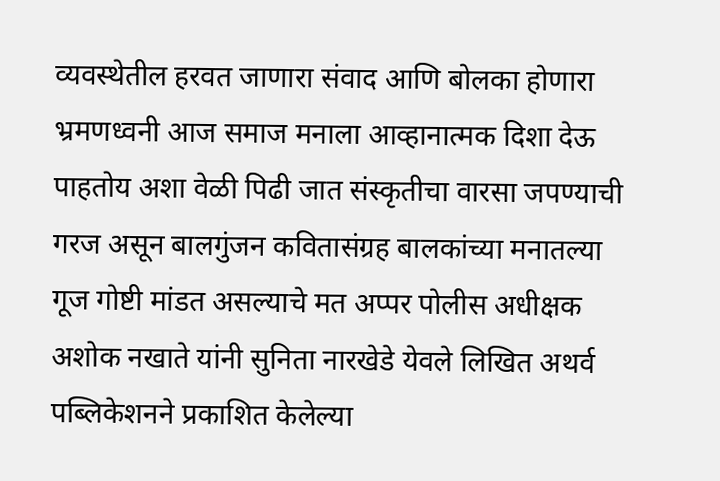व्यवस्थेतील हरवत जाणारा संवाद आणि बोलका होणारा भ्रमणध्वनी आज समाज मनाला आव्हानात्मक दिशा देऊ पाहतोय अशा वेळी पिढी जात संस्कृतीचा वारसा जपण्याची गरज असून बालगुंजन कवितासंग्रह बालकांच्या मनातल्या गूज गोष्टी मांडत असल्याचे मत अप्पर पोलीस अधीक्षक अशोक नखाते यांनी सुनिता नारखेडे येवले लिखित अथर्व पब्लिकेशनने प्रकाशित केलेल्या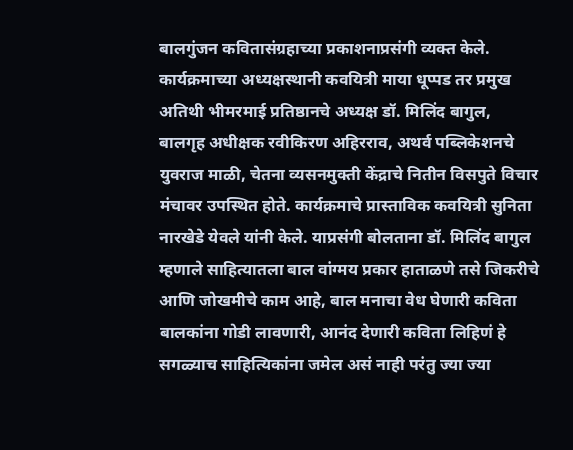बालगुंजन कवितासंग्रहाच्या प्रकाशनाप्रसंगी व्यक्त केले. कार्यक्रमाच्या अध्यक्षस्थानी कवयित्री माया धूप्पड तर प्रमुख अतिथी भीमरमाई प्रतिष्ठानचे अध्यक्ष डॉ. मिलिंद बागुल, बालगृह अधीक्षक रवीकिरण अहिरराव, अथर्व पब्लिकेशनचे युवराज माळी, चेतना व्यसनमुक्ती केंद्राचे नितीन विसपुते विचार मंचावर उपस्थित होते. कार्यक्रमाचे प्रास्ताविक कवयित्री सुनिता नारखेडे येवले यांनी केले. याप्रसंगी बोलताना डॉ. मिलिंद बागुल म्हणाले साहित्यातला बाल वांग्मय प्रकार हाताळणे तसे जिकरीचे आणि जोखमीचे काम आहे, बाल मनाचा वेध घेणारी कविता बालकांना गोडी लावणारी, आनंद देणारी कविता लिहिणं हे सगळ्याच साहित्यिकांना जमेल असं नाही परंतु ज्या ज्या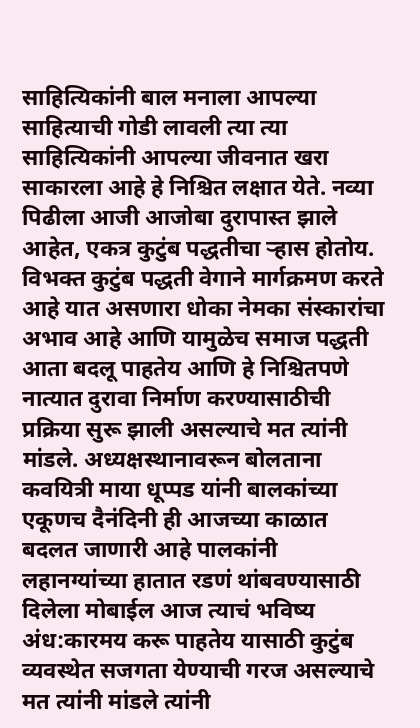साहित्यिकांनी बाल मनाला आपल्या साहित्याची गोडी लावली त्या त्या साहित्यिकांनी आपल्या जीवनात खरा साकारला आहे हे निश्चित लक्षात येते. नव्या पिढीला आजी आजोबा दुरापास्त झाले आहेत, एकत्र कुटुंब पद्धतीचा ऱ्हास होतोय. विभक्त कुटुंब पद्धती वेगाने मार्गक्रमण करते आहे यात असणारा धोका नेमका संस्कारांचा अभाव आहे आणि यामुळेच समाज पद्धती आता बदलू पाहतेय आणि हे निश्चितपणे नात्यात दुरावा निर्माण करण्यासाठीची प्रक्रिया सुरू झाली असल्याचे मत त्यांनी मांडले. अध्यक्षस्थानावरून बोलताना कवयित्री माया धूप्पड यांनी बालकांच्या एकूणच दैनंदिनी ही आजच्या काळात बदलत जाणारी आहे पालकांनी लहानग्यांच्या हातात रडणं थांबवण्यासाठी दिलेला मोबाईल आज त्याचं भविष्य अंध:कारमय करू पाहतेय यासाठी कुटुंब व्यवस्थेत सजगता येण्याची गरज असल्याचे मत त्यांनी मांडले त्यांनी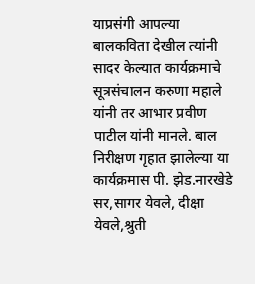याप्रसंगी आपल्या बालकविता देखील त्यांनी सादर केल्यात कार्यक्रमाचे सूत्रसंचालन करुणा महाले यांनी तर आभार प्रवीण पाटील यांनी मानले. बाल निरीक्षण गृहात झालेल्या या कार्यक्रमास पी. झेड.नारखेडे सर,सागर येवले, दीक्षा येवले,श्रुती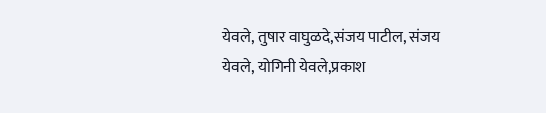येवले, तुषार वाघुळदे,संजय पाटील, संजय येवले, योगिनी येवले,प्रकाश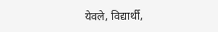येवले, विद्यार्थी,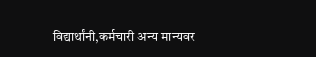विद्यार्थांनी,कर्मचारी अन्य मान्यवर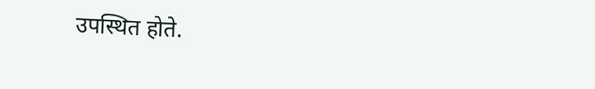उपस्थित होते.